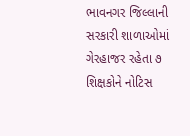ભાવનગર જિલ્લાની સરકારી શાળાઓમાં ગેરહાજર રહેતા ૭ શિક્ષકોને નોટિસ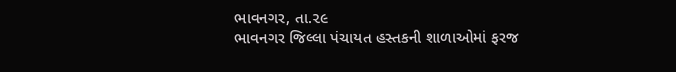ભાવનગર, તા.૨૯
ભાવનગર જિલ્લા પંચાયત હસ્તકની શાળાઓમાં ફરજ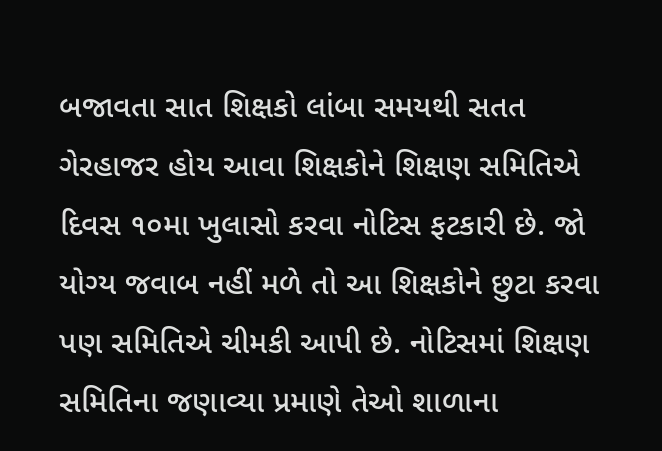બજાવતા સાત શિક્ષકો લાંબા સમયથી સતત ગેરહાજર હોય આવા શિક્ષકોને શિક્ષણ સમિતિએ દિવસ ૧૦મા ખુલાસો કરવા નોટિસ ફટકારી છે. જો યોગ્ય જવાબ નહીં મળે તો આ શિક્ષકોને છુટા કરવા પણ સમિતિએ ચીમકી આપી છે. નોટિસમાં શિક્ષણ સમિતિના જણાવ્યા પ્રમાણે તેઓ શાળાના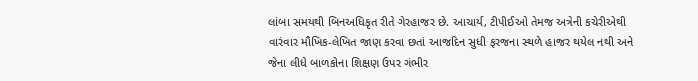લાંબા સમયથી બિનઅધિકૃત રીતે ગેરહાજર છે. આચાર્ય, ટીપીઈઓ તેમજ અત્રેની કચેરીએથી વારંવાર મૌખિક-લેખિત જાણ કરવા છતાં આજદિન સુધી ફરજના સ્થળે હાજર થયેલ નથી અને જેના લીધે બાળકોના શિક્ષણ ઉપર ગંભીર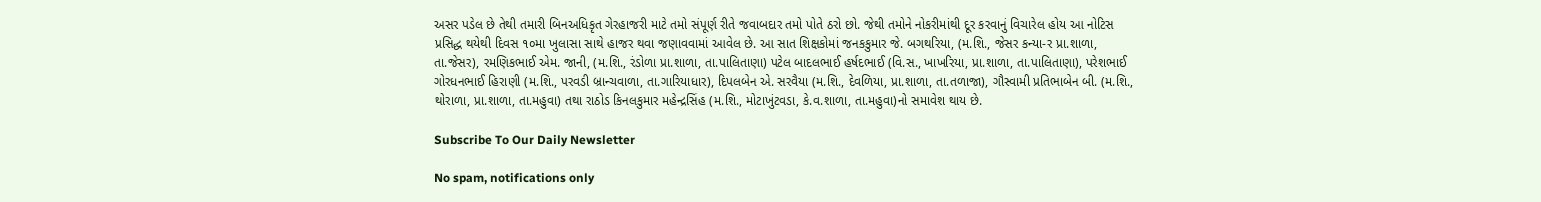અસર પડેલ છે તેથી તમારી બિનઅધિકૃત ગેરહાજરી માટે તમો સંપૂર્ણ રીતે જવાબદાર તમો પોતે ઠરો છો. જેથી તમોને નોકરીમાંથી દૂર કરવાનું વિચારેલ હોય આ નોટિસ પ્રસિદ્ધ થયેથી દિવસ ૧૦મા ખુલાસા સાથે હાજર થવા જણાવવામાં આવેલ છે. આ સાત શિક્ષકોમાં જનકકુમાર જે. બગથરિયા, (મ.શિ., જેસર કન્યા-ર પ્રા.શાળા, તા.જેસર), રમણિકભાઈ એમ. જાની, (મ.શિ., રંડોળા પ્રા.શાળા, તા.પાલિતાણા) પટેલ બાદલભાઈ હર્ષદભાઈ (વિ.સ., ખાખરિયા, પ્રા.શાળા, તા.પાલિતાણા), પરેશભાઈ ગોરધનભાઈ હિરાણી (મ.શિ., પરવડી બ્રાન્ચવાળા, તા.ગારિયાધાર), દિપલબેન એ. સરવૈયા (મ.શિ., દેવળિયા, પ્રા.શાળા, તા.તળાજા), ગૌસ્વામી પ્રતિભાબેન બી. (મ.શિ., થોરાળા, પ્રા.શાળા, તા.મહુવા) તથા રાઠોડ કિનલકુમાર મહેન્દ્રસિંહ (મ.શિ., મોટાખુંટવડા, કે.વ.શાળા, તા.મહુવા)નો સમાવેશ થાય છે.

Subscribe To Our Daily Newsletter

No spam, notifications only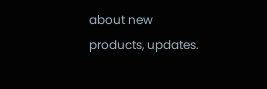about new products, updates.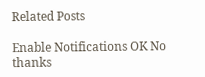Related Posts

Enable Notifications OK No thanks